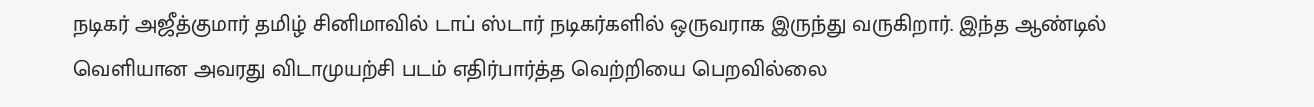நடிகர் அஜீத்குமார் தமிழ் சினிமாவில் டாப் ஸ்டார் நடிகர்களில் ஒருவராக இருந்து வருகிறார். இந்த ஆண்டில் வெளியான அவரது விடாமுயற்சி படம் எதிர்பார்த்த வெற்றியை பெறவில்லை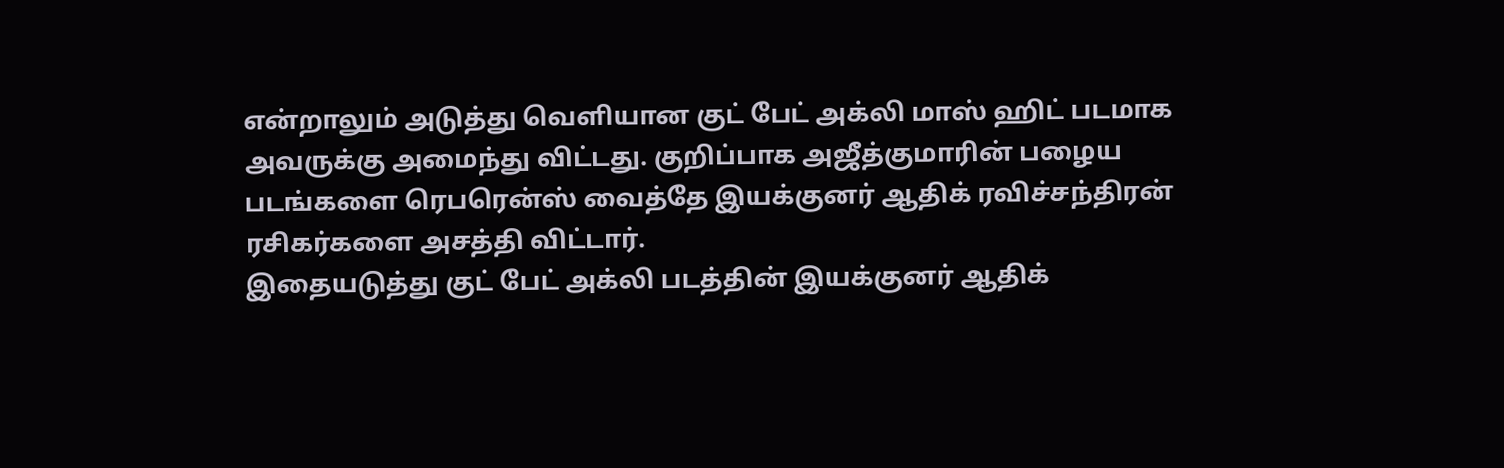என்றாலும் அடுத்து வெளியான குட் பேட் அக்லி மாஸ் ஹிட் படமாக அவருக்கு அமைந்து விட்டது. குறிப்பாக அஜீத்குமாரின் பழைய படங்களை ரெபரென்ஸ் வைத்தே இயக்குனர் ஆதிக் ரவிச்சந்திரன் ரசிகர்களை அசத்தி விட்டார்.
இதையடுத்து குட் பேட் அக்லி படத்தின் இயக்குனர் ஆதிக்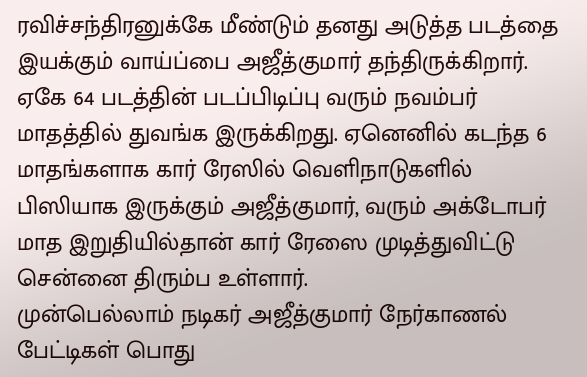ரவிச்சந்திரனுக்கே மீண்டும் தனது அடுத்த படத்தை இயக்கும் வாய்ப்பை அஜீத்குமார் தந்திருக்கிறார். ஏகே 64 படத்தின் படப்பிடிப்பு வரும் நவம்பர் மாதத்தில் துவங்க இருக்கிறது. ஏனெனில் கடந்த 6 மாதங்களாக கார் ரேஸில் வெளிநாடுகளில் பிஸியாக இருக்கும் அஜீத்குமார், வரும் அக்டோபர் மாத இறுதியில்தான் கார் ரேஸை முடித்துவிட்டு சென்னை திரும்ப உள்ளார்.
முன்பெல்லாம் நடிகர் அஜீத்குமார் நேர்காணல் பேட்டிகள் பொது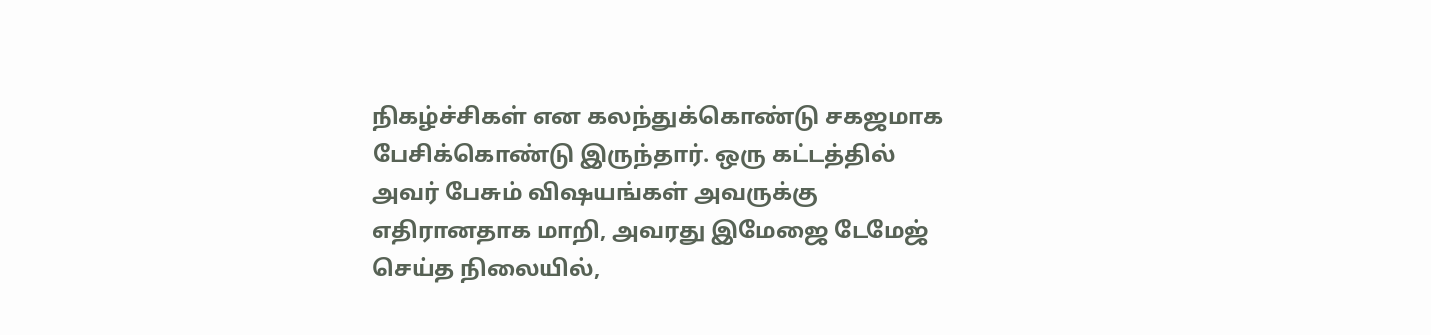நிகழ்ச்சிகள் என கலந்துக்கொண்டு சகஜமாக பேசிக்கொண்டு இருந்தார். ஒரு கட்டத்தில் அவர் பேசும் விஷயங்கள் அவருக்கு எதிரானதாக மாறி, அவரது இமேஜை டேமேஜ் செய்த நிலையில்,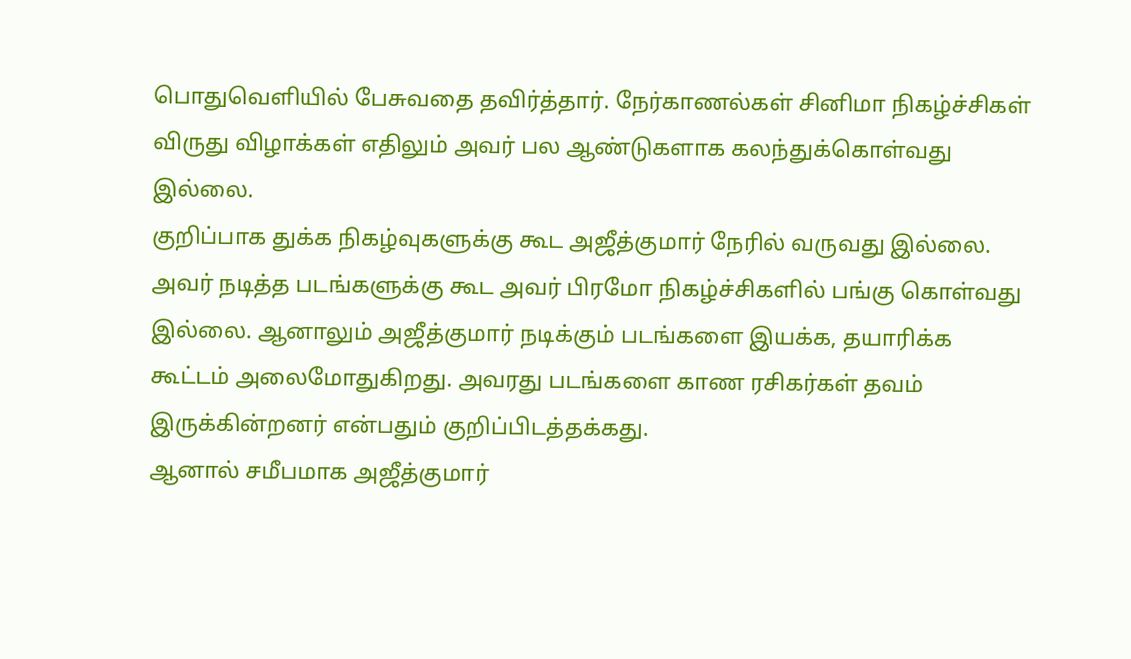பொதுவெளியில் பேசுவதை தவிர்த்தார். நேர்காணல்கள் சினிமா நிகழ்ச்சிகள் விருது விழாக்கள் எதிலும் அவர் பல ஆண்டுகளாக கலந்துக்கொள்வது இல்லை.
குறிப்பாக துக்க நிகழ்வுகளுக்கு கூட அஜீத்குமார் நேரில் வருவது இல்லை. அவர் நடித்த படங்களுக்கு கூட அவர் பிரமோ நிகழ்ச்சிகளில் பங்கு கொள்வது இல்லை. ஆனாலும் அஜீத்குமார் நடிக்கும் படங்களை இயக்க, தயாரிக்க கூட்டம் அலைமோதுகிறது. அவரது படங்களை காண ரசிகர்கள் தவம் இருக்கின்றனர் என்பதும் குறிப்பிடத்தக்கது.
ஆனால் சமீபமாக அஜீத்குமார்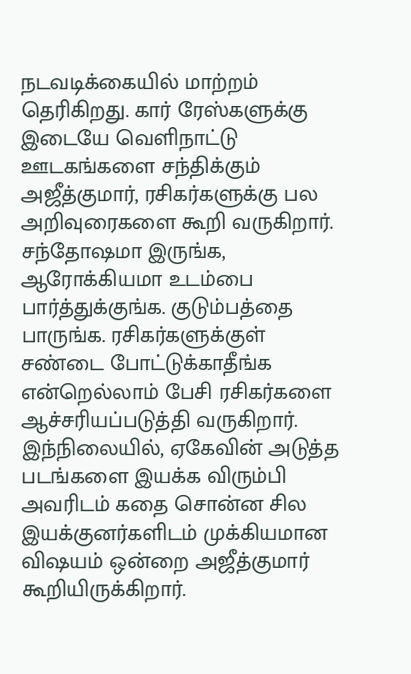நடவடிக்கையில் மாற்றம் தெரிகிறது. கார் ரேஸ்களுக்கு இடையே வெளிநாட்டு ஊடகங்களை சந்திக்கும் அஜீத்குமார், ரசிகர்களுக்கு பல அறிவுரைகளை கூறி வருகிறார். சந்தோஷமா இருங்க, ஆரோக்கியமா உடம்பை பார்த்துக்குங்க. குடும்பத்தை பாருங்க. ரசிகர்களுக்குள் சண்டை போட்டுக்காதீங்க என்றெல்லாம் பேசி ரசிகர்களை ஆச்சரியப்படுத்தி வருகிறார்.
இந்நிலையில், ஏகேவின் அடுத்த படங்களை இயக்க விரும்பி அவரிடம் கதை சொன்ன சில இயக்குனர்களிடம் முக்கியமான விஷயம் ஒன்றை அஜீத்குமார் கூறியிருக்கிறார்.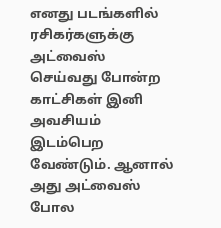எனது படங்களில் ரசிகர்களுக்கு அட்வைஸ் செய்வது போன்ற காட்சிகள் இனி அவசியம் இடம்பெற வேண்டும். ஆனால் அது அட்வைஸ் போல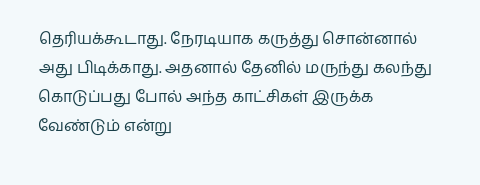தெரியக்கூடாது. நேரடியாக கருத்து சொன்னால் அது பிடிக்காது. அதனால் தேனில் மருந்து கலந்து கொடுப்பது போல் அந்த காட்சிகள் இருக்க வேண்டும் என்று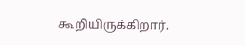கூறியிருக்கிறார்.